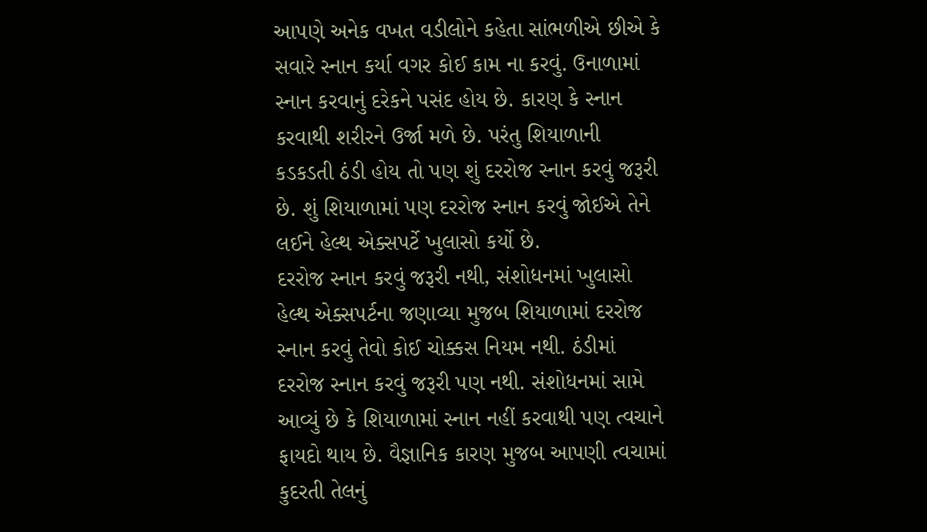આપણે અનેક વખત વડીલોને કહેતા સાંભળીએ છીએ કે સવારે સ્નાન કર્યા વગર કોઈ કામ ના કરવું. ઉનાળામાં સ્નાન કરવાનું દરેકને પસંદ હોય છે. કારણ કે સ્નાન કરવાથી શરીરને ઉર્જા મળે છે. પરંતુ શિયાળાની કડકડતી ઠંડી હોય તો પણ શું દરરોજ સ્નાન કરવું જરૂરી છે. શું શિયાળામાં પણ દરરોજ સ્નાન કરવું જોઈએ તેને લઈને હેલ્થ એક્સપર્ટે ખુલાસો કર્યો છે.
દરરોજ સ્નાન કરવું જરૂરી નથી, સંશોધનમાં ખુલાસો
હેલ્થ એક્સપર્ટના જણાવ્યા મુજબ શિયાળામાં દરરોજ સ્નાન કરવું તેવો કોઈ ચોક્કસ નિયમ નથી. ઠંડીમાં દરરોજ સ્નાન કરવું જરૂરી પણ નથી. સંશોધનમાં સામે આવ્યું છે કે શિયાળામાં સ્નાન નહીં કરવાથી પણ ત્વચાને ફાયદો થાય છે. વૈજ્ઞાનિક કારણ મુજબ આપણી ત્વચામાં કુદરતી તેલનું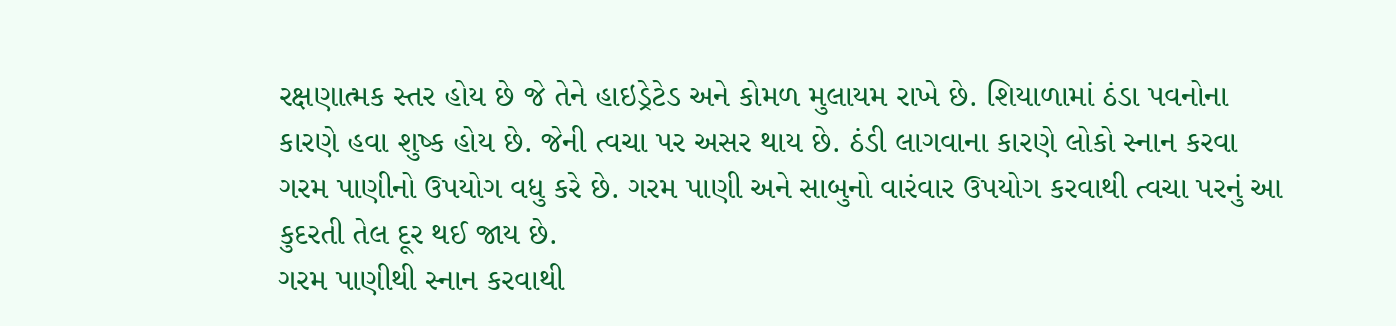રક્ષણાત્મક સ્તર હોય છે જે તેને હાઇડ્રેટેડ અને કોમળ મુલાયમ રાખે છે. શિયાળામાં ઠંડા પવનોના કારણે હવા શુષ્ક હોય છે. જેની ત્વચા પર અસર થાય છે. ઠંડી લાગવાના કારણે લોકો સ્નાન કરવા ગરમ પાણીનો ઉપયોગ વધુ કરે છે. ગરમ પાણી અને સાબુનો વારંવાર ઉપયોગ કરવાથી ત્વચા પરનું આ કુદરતી તેલ દૂર થઈ જાય છે.
ગરમ પાણીથી સ્નાન કરવાથી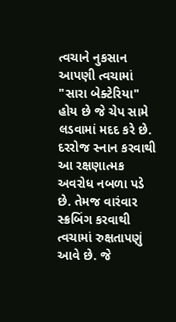ત્વચાને નુકસાન
આપણી ત્વચામાં "સારા બેક્ટેરિયા" હોય છે જે ચેપ સામે લડવામાં મદદ કરે છે. દરરોજ સ્નાન કરવાથી આ રક્ષણાત્મક અવરોધ નબળા પડે છે. તેમજ વારંવાર સ્ક્રબિંગ કરવાથી ત્વચામાં રુક્ષતાપણું આવે છે. જે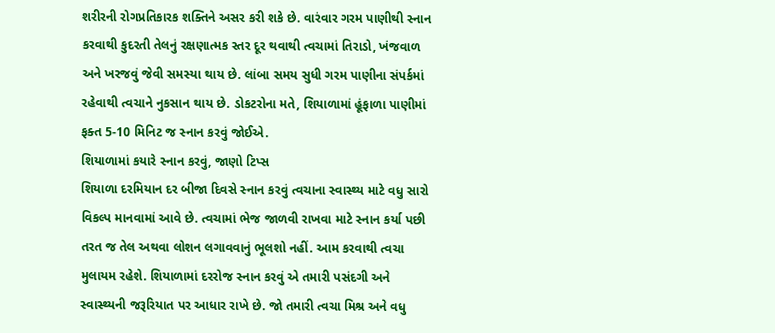શરીરની રોગપ્રતિકારક શક્તિને અસર કરી શકે છે. વારંવાર ગરમ પાણીથી સ્નાન કરવાથી કુદરતી તેલનું રક્ષણાત્મક સ્તર દૂર થવાથી ત્વચામાં તિરાડો, ખંજવાળ અને ખરજવું જેવી સમસ્યા થાય છે. લાંબા સમય સુધી ગરમ પાણીના સંપર્કમાં રહેવાથી ત્વચાને નુકસાન થાય છે. ડોકટરોના મતે, શિયાળામાં હૂંફાળા પાણીમાં ફક્ત 5-10 મિનિટ જ સ્નાન કરવું જોઈએ.
શિયાળામાં કયારે સ્નાન કરવું, જાણો ટિપ્સ
શિયાળા દરમિયાન દર બીજા દિવસે સ્નાન કરવું ત્વચાના સ્વાસ્થ્ય માટે વધુ સારો વિકલ્પ માનવામાં આવે છે. ત્વચામાં ભેજ જાળવી રાખવા માટે સ્નાન કર્યા પછી તરત જ તેલ અથવા લોશન લગાવવાનું ભૂલશો નહીં. આમ કરવાથી ત્વચા મુલાયમ રહેશે. શિયાળામાં દરરોજ સ્નાન કરવું એ તમારી પસંદગી અને સ્વાસ્થ્યની જરૂરિયાત પર આધાર રાખે છે. જો તમારી ત્વચા મિશ્ર અને વધુ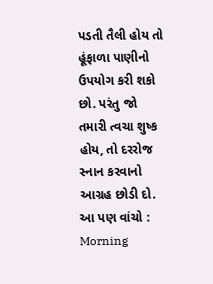પડતી તૈલી હોય તો હૂંફાળા પાણીનો ઉપયોગ કરી શકો છો. પરંતુ જો તમારી ત્વચા શુષ્ક હોય, તો દરરોજ સ્નાન કરવાનો આગ્રહ છોડી દો.
આ પણ વાંચો : Morning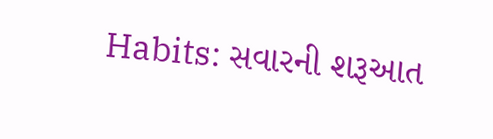Habits: સવારની શરૂઆત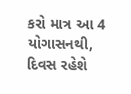કરો માત્ર આ 4 યોગાસનથી, દિવસ રહેશે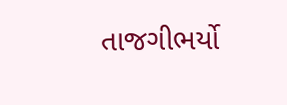તાજગીભર્યો